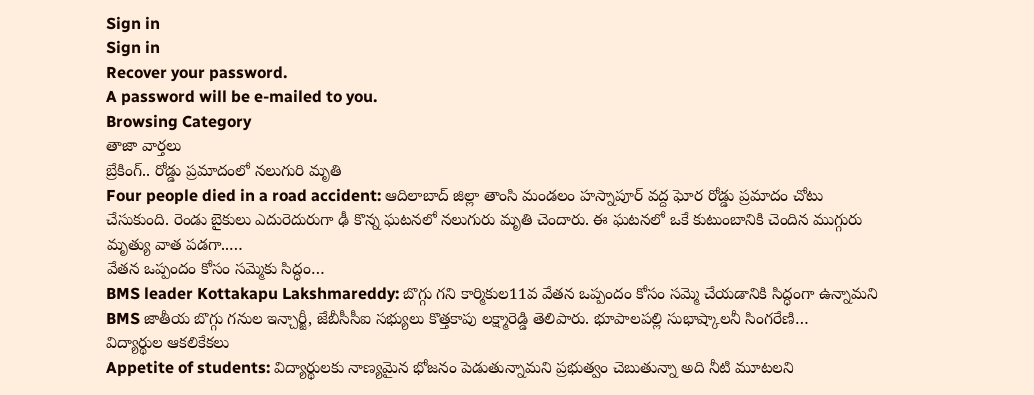Sign in
Sign in
Recover your password.
A password will be e-mailed to you.
Browsing Category
తాజా వార్తలు
బ్రేకింగ్.. రోడ్డు ప్రమాదంలో నలుగురి మృతి
Four people died in a road accident: ఆదిలాబాద్ జిల్లా తాంసి మండలం హస్నాపూర్ వద్ద ఘోర రోడ్డు ప్రమాదం చోటు చేసుకుంది. రెండు బైకులు ఎదురెదురుగా ఢీ కొన్న ఘటనలో నలుగురు మృతి చెందారు. ఈ ఘటనలో ఒకే కుటుంబానికి చెందిన ముగ్గురు మృత్యు వాత పడగా..…
వేతన ఒప్పందం కోసం సమ్మెకు సిద్ధం…
BMS leader Kottakapu Lakshmareddy: బొగ్గు గని కార్మికుల11వ వేతన ఒప్పందం కోసం సమ్మె చేయడానికి సిద్ధంగా ఉన్నామని BMS జాతీయ బొగ్గు గనుల ఇన్చార్జీ, జేబీసీసీఐ సభ్యులు కొత్తకాపు లక్ష్మారెడ్డి తెలిపారు. భూపాలపల్లి సుభాష్కాలనీ సింగరేణి…
విద్యార్థుల ఆకలికేకలు
Appetite of students: విద్యార్థులకు నాణ్యమైన భోజనం పెడుతున్నామని ప్రభుత్వం చెబుతున్నా అది నీటి మూటలని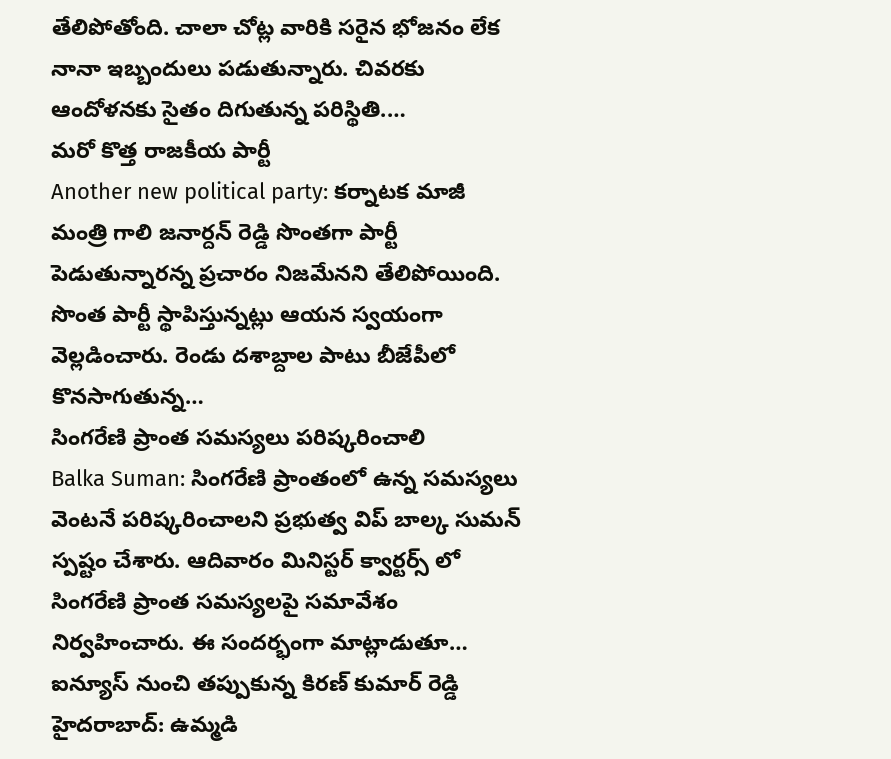తేలిపోతోంది. చాలా చోట్ల వారికి సరైన భోజనం లేక నానా ఇబ్బందులు పడుతున్నారు. చివరకు ఆందోళనకు సైతం దిగుతున్న పరిస్థితి.…
మరో కొత్త రాజకీయ పార్టీ
Another new political party: కర్నాటక మాజీ మంత్రి గాలి జనార్దన్ రెడ్డి సొంతగా పార్టీ పెడుతున్నారన్న ప్రచారం నిజమేనని తేలిపోయింది. సొంత పార్టీ స్థాపిస్తున్నట్లు ఆయన స్వయంగా వెల్లడించారు. రెండు దశాబ్దాల పాటు బీజేపీలో కొనసాగుతున్న…
సింగరేణి ప్రాంత సమస్యలు పరిష్కరించాలి
Balka Suman: సింగరేణి ప్రాంతంలో ఉన్న సమస్యలు వెంటనే పరిష్కరించాలని ప్రభుత్వ విప్ బాల్క సుమన్ స్పష్టం చేశారు. ఆదివారం మినిస్టర్ క్వార్టర్స్ లో సింగరేణి ప్రాంత సమస్యలపై సమావేశం నిర్వహించారు. ఈ సందర్భంగా మాట్లాడుతూ…
ఐన్యూస్ నుంచి తప్పుకున్న కిరణ్ కుమార్ రెడ్డి
హైదరాబాద్: ఉమ్మడి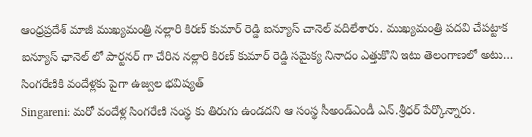ఆంధ్రప్రదేశ్ మాజీ ముఖ్యమంత్రి నల్లారి కిరణ్ కుమార్ రెడ్డి ఐన్యూస్ చానెల్ వదిలేశారు. ముఖ్యమంత్రి పదవి చేపట్టాక ఐన్యూస్ ఛానెల్ లో పార్టనర్ గా చేరిన నల్లారి కిరణ్ కుమార్ రెడ్డి సమైక్య నినాదం ఎత్తుకొని ఇటు తెలంగాణలో అటు…
సింగరేణికి వందేళ్లకు పైగా ఉజ్వల భవిష్యత్
Singareni: మరో వందేళ్ల సింగరేణి సంస్థ కు తిరుగు ఉండదని ఆ సంస్థ సీఅండ్ఎండీ ఎన్.శ్రీధర్ పేర్కొన్నారు.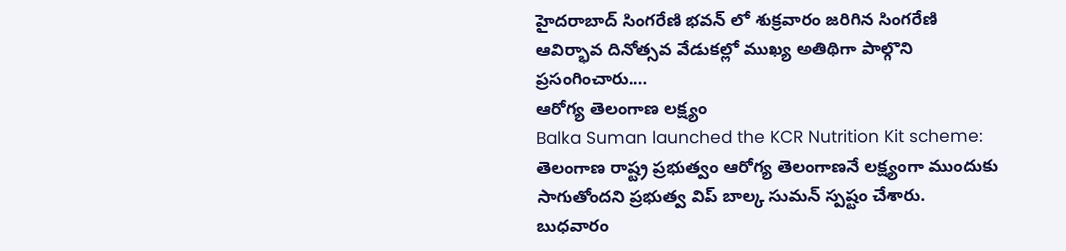హైదరాబాద్ సింగరేణి భవన్ లో శుక్రవారం జరిగిన సింగరేణి ఆవిర్భావ దినోత్సవ వేడుకల్లో ముఖ్య అతిథిగా పాల్గొని ప్రసంగించారు.…
ఆరోగ్య తెలంగాణ లక్ష్యం
Balka Suman launched the KCR Nutrition Kit scheme: తెలంగాణ రాష్ట్ర ప్రభుత్వం ఆరోగ్య తెలంగాణనే లక్ష్యంగా ముందుకు సాగుతోందని ప్రభుత్వ విప్ బాల్క సుమన్ స్పష్టం చేశారు. బుధవారం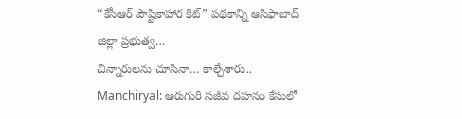“కేసీఆర్ పౌష్టికాహార కిట్” పథకాన్ని ఆసిఫాబాద్ జిల్లా ప్రభుత్వ…
చిన్నారులను చూసినా… కాల్చేశారు..
Manchiryal: ఆరుగురి సజీవ దహనం కేసులో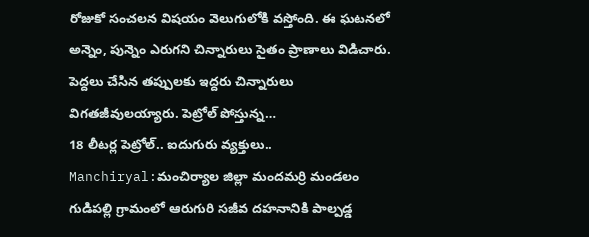రోజుకో సంచలన విషయం వెలుగులోకి వస్తోంది. ఈ ఘటనలో అన్నెం, పున్నెం ఎరుగని చిన్నారులు సైతం ప్రాణాలు విడిచారు. పెద్దలు చేసిన తప్పులకు ఇద్దరు చిన్నారులు విగతజీవులయ్యారు. పెట్రోల్ పోస్తున్న…
18 లీటర్ల పెట్రోల్.. ఐదుగురు వ్యక్తులు..
Manchiryal:మంచిర్యాల జిల్లా మందమర్రి మండలం గుడిపల్లి గ్రామంలో ఆరుగురి సజీవ దహనానికి పాల్పడ్డ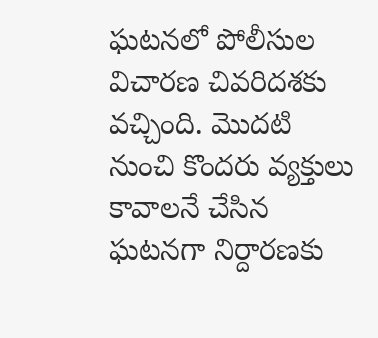ఘటనలో పోలీసుల విచారణ చివరిదశకు వచ్చింది. మొదటి నుంచి కొందరు వ్యక్తులు కావాలనే చేసిన ఘటనగా నిర్దారణకు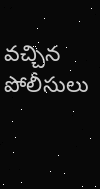వచ్చిన పోలీసులు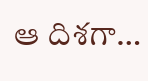ఆ దిశగా…